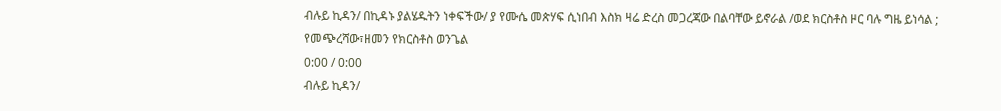ብሉይ ኪዳን/ በኪዳኑ ያልሄዱትን ነቀፍችው/ ያ የሙሴ መጵሃፍ ሲነበብ እስክ ዛሬ ድረስ መጋረጃው በልባቸው ይኖራል /ወደ ክርስቶስ ዞር ባሉ ግዜ ይነሳል ;
የመጭረሻው፣ዘመን የክርስቶስ ወንጌል
0:00 / 0:00
ብሉይ ኪዳን/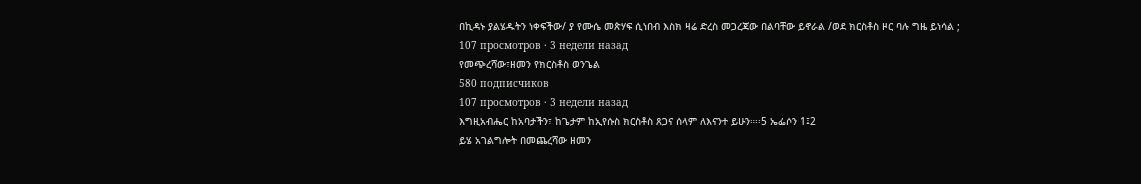በኪዳኑ ያልሄዱትን ነቀፍችው/ ያ የሙሴ መጵሃፍ ሲነበብ እስክ ዛሬ ድረስ መጋረጃው በልባቸው ይኖራል /ወደ ክርስቶስ ዞር ባሉ ግዜ ይነሳል ;
107 просмотров · 3 недели назад
የመጭረሻው፣ዘመን የክርስቶስ ወንጌል
580 подписчиков
107 просмотров · 3 недели назад
እግዚአብሔር ከአባታችን፣ ከጌታም ከኢየሱስ ክርስቶስ ጸጋና ሰላም ለእናንተ ይሁን።፡፡5 ኤፌሶን 1፤2
ይሄ አገልግሎት በመጨረሻው ዘመን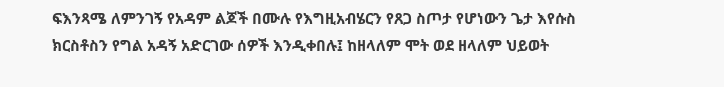ፍእንጻሜ ለምንገኝ የአዳም ልጆች በሙሉ የእግዚአብሄርን የጸጋ ስጦታ የሆነውን ጌታ እየሱስ ክርስቶስን የግል አዳኝ አድርገው ሰዎች እንዲቀበሉ፤ ከዘላለም ሞት ወደ ዘላለም ህይወት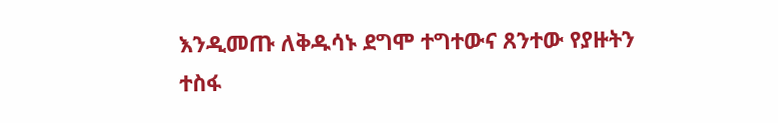እንዲመጡ ለቅዱሳኑ ደግሞ ተግተውና ጸንተው የያዙትን ተስፋ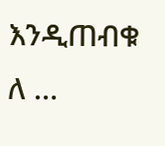እንዲጠብቁ ለ …